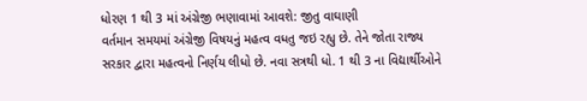ધોરણ 1 થી 3 માં અંગ્રેજી ભણાવામાં આવશે: જીતુ વાઘાણી
વર્તમાન સમયમાં અંગ્રેજી વિષયનું મહત્વ વધતુ જઇ રહ્યુ છે. તેને જોતા રાજ્ય સરકાર દ્વારા મહત્વનો નિર્ણય લીધો છે. નવા સત્રથી ધો. 1 થી 3 ના વિદ્યાર્થીઓને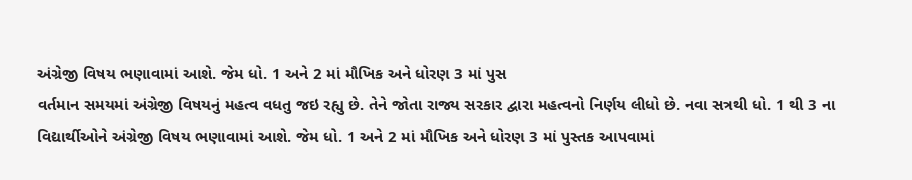અંગ્રેજી વિષય ભણાવામાં આશે. જેમ ધો. 1 અને 2 માં મૌખિક અને ધોરણ 3 માં પુસ
વર્તમાન સમયમાં અંગ્રેજી વિષયનું મહત્વ વધતુ જઇ રહ્યુ છે. તેને જોતા રાજ્ય સરકાર દ્વારા મહત્વનો નિર્ણય લીધો છે. નવા સત્રથી ધો. 1 થી 3 ના વિદ્યાર્થીઓને અંગ્રેજી વિષય ભણાવામાં આશે. જેમ ધો. 1 અને 2 માં મૌખિક અને ધોરણ 3 માં પુસ્તક આપવામાં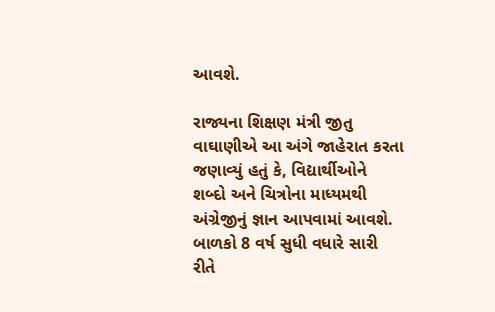આવશે.

રાજ્યના શિક્ષણ મંત્રી જીતુ વાઘાણીએ આ અંગે જાહેરાત કરતા જણાવ્યું હતું કે, વિદ્યાર્થીઓને શબ્દો અને ચિત્રોના માધ્યમથી અંગ્રેજીનું જ્ઞાન આપવામાં આવશે. બાળકો 8 વર્ષ સુધી વધારે સારી રીતે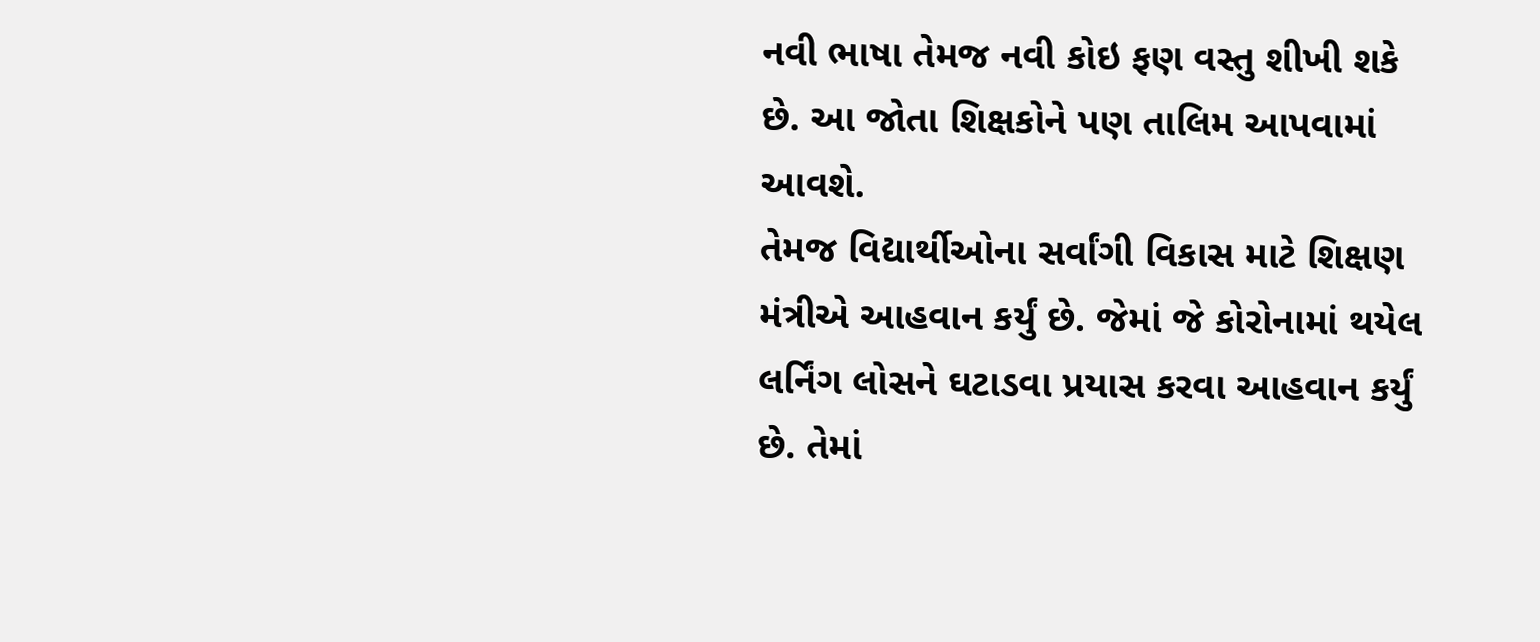નવી ભાષા તેમજ નવી કોઇ ફણ વસ્તુ શીખી શકે છે. આ જોતા શિક્ષકોને પણ તાલિમ આપવામાં આવશે.
તેમજ વિદ્યાર્થીઓના સર્વાંગી વિકાસ માટે શિક્ષણ મંત્રીએ આહવાન કર્યું છે. જેમાં જે કોરોનામાં થયેલ લર્નિંગ લોસને ઘટાડવા પ્રયાસ કરવા આહવાન કર્યું છે. તેમાં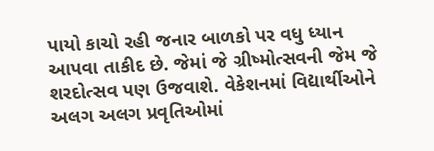પાયો કાચો રહી જનાર બાળકો પર વધુ ધ્યાન આપવા તાકીદ છે. જેમાં જે ગ્રીષ્મોત્સવની જેમ જે શરદોત્સવ પણ ઉજવાશે. વેકેશનમાં વિદ્યાર્થીઓને અલગ અલગ પ્રવૃતિઓમાં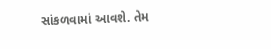સાંકળવામાં આવશે. તેમ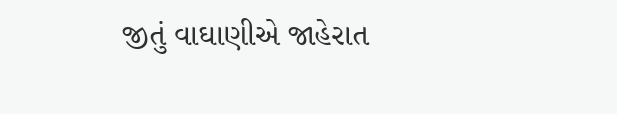જીતું વાઘાણીએ જાહેરાત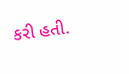કરી હતી.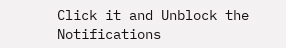Click it and Unblock the Notifications